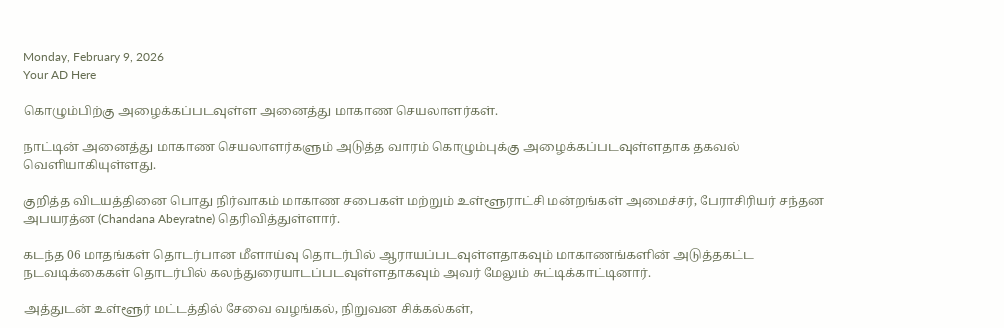Monday, February 9, 2026
Your AD Here

கொழும்பிற்கு அழைக்கப்படவுள்ள அனைத்து மாகாண செயலாளர்கள்.

நாட்டின் அனைத்து மாகாண செயலாளர்களும் அடுத்த வாரம் கொழும்புக்கு அழைக்கப்படவுள்ளதாக தகவல் வெளியாகியுள்ளது.

குறித்த விடயத்தினை பொது நிர்வாகம் மாகாண சபைகள் மற்றும் உள்ளூராட்சி மன்றங்கள் அமைச்சர், பேராசிரியர் சந்தன அபயரத்ன (Chandana Abeyratne) தெரிவித்துள்ளார்.

கடந்த 06 மாதங்கள் தொடர்பான மீளாய்வு தொடர்பில் ஆராயப்படவுள்ளதாகவும் மாகாணங்களின் அடுத்தகட்ட நடவடிக்கைகள் தொடர்பில் கலந்துரையாடப்படவுள்ளதாகவும் அவர் மேலும் சுட்டிக்காட்டினார்.

அத்துடன் உள்ளூர் மட்டத்தில் சேவை வழங்கல், நிறுவன சிக்கல்கள்,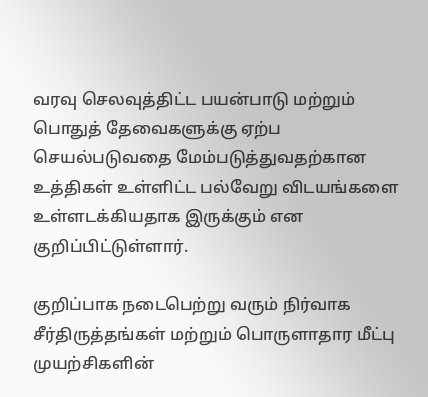வரவு செலவுத்திட்ட பயன்பாடு மற்றும் பொதுத் தேவைகளுக்கு ஏற்ப செயல்படுவதை மேம்படுத்துவதற்கான உத்திகள் உள்ளிட்ட பல்வேறு விடயங்களை உள்ளடக்கியதாக இருக்கும் என குறிப்பிட்டுள்ளார்.

குறிப்பாக நடைபெற்று வரும் நிர்வாக சீர்திருத்தங்கள் மற்றும் பொருளாதார மீட்பு முயற்சிகளின்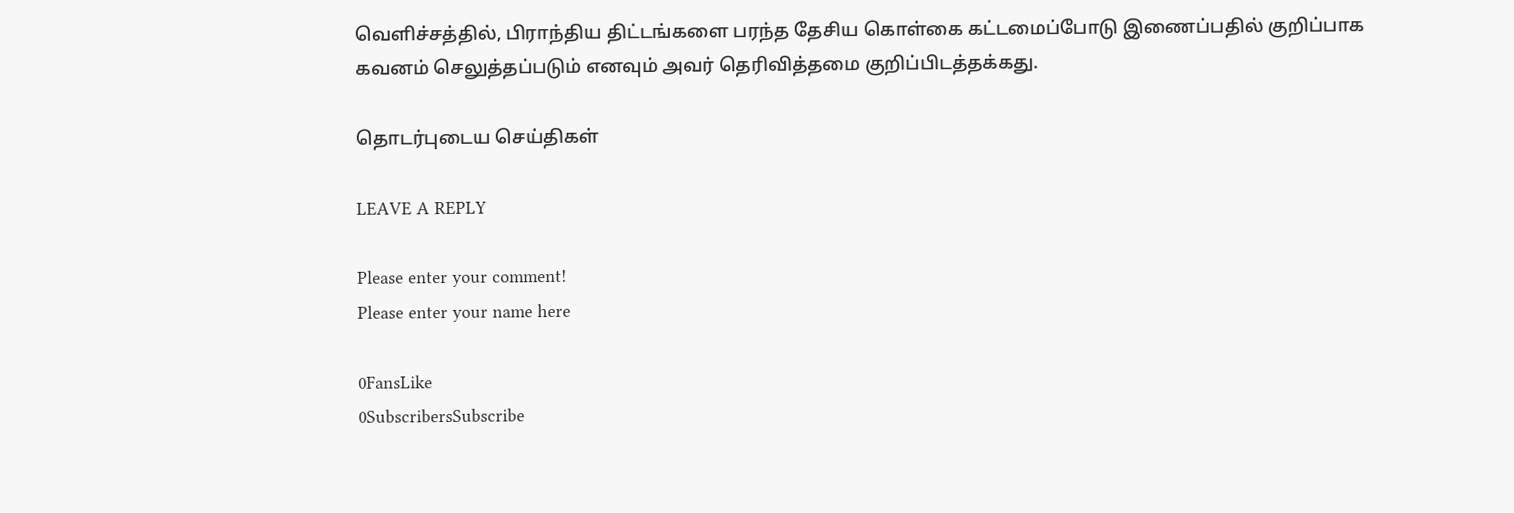வெளிச்சத்தில், பிராந்திய திட்டங்களை பரந்த தேசிய கொள்கை கட்டமைப்போடு இணைப்பதில் குறிப்பாக கவனம் செலுத்தப்படும் எனவும் அவர் தெரிவித்தமை குறிப்பிடத்தக்கது.

தொடர்புடைய செய்திகள்

LEAVE A REPLY

Please enter your comment!
Please enter your name here

0FansLike
0SubscribersSubscribe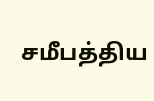சமீபத்திய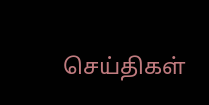செய்திகள்